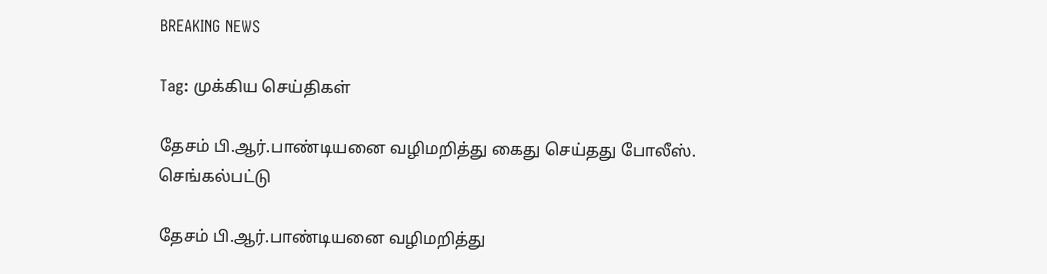BREAKING NEWS

Tag: முக்கிய செய்திகள்

தேசம் பி.ஆர்.பாண்டியனை வழிமறித்து கைது செய்தது போலீஸ்.
செங்கல்பட்டு

தேசம் பி.ஆர்.பாண்டியனை வழிமறித்து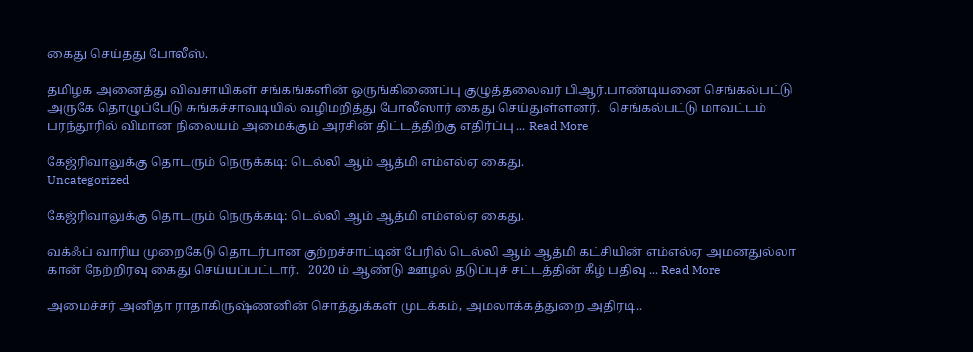கைது செய்தது போலீஸ்.

தமிழக அனைத்து விவசாயிகள் சங்கங்களின் ஒருங்கிணைப்பு குழுத்தலைவர் பிஆர்.பாண்டியனை செங்கல்பட்டு அருகே தொழுப்பேடு சுங்கச்சாவடியில் வழிமறித்து போலீஸார் கைது செய்துள்ளனர்.   செங்கல்பட்டு மாவட்டம் பரந்தூரில் விமான நிலையம் அமைக்கும் அரசின் திட்டத்திற்கு எதிர்ப்பு ... Read More

கேஜ்ரிவாலுக்கு தொடரும் நெருக்கடி: டெல்லி ஆம் ஆத்மி எம்எல்ஏ கைது.
Uncategorized

கேஜ்ரிவாலுக்கு தொடரும் நெருக்கடி: டெல்லி ஆம் ஆத்மி எம்எல்ஏ கைது.

வக்ஃப் வாரிய முறைகேடு தொடர்பான குற்றச்சாட்டின் பேரில் டெல்லி ஆம் ஆத்மி கட்சியின் எம்எல்ஏ அமனதுல்லா கான் நேற்றிரவு கைது செய்யப்பட்டார்.   2020 ம் ஆண்டு ஊழல் தடுப்புச் சட்டத்தின் கீழ் பதிவு ... Read More

அமைச்சர் அனிதா ராதாகிருஷ்ணனின் சொத்துக்கள் முடக்கம், அமலாக்கத்துறை அதிரடி..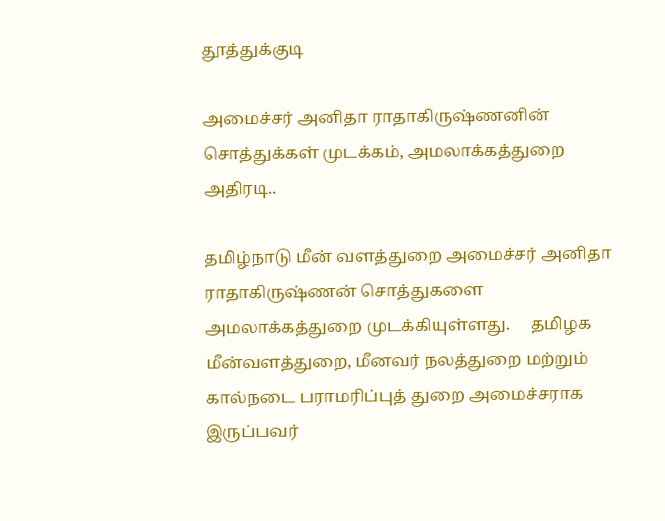தூத்துக்குடி

அமைச்சர் அனிதா ராதாகிருஷ்ணனின் சொத்துக்கள் முடக்கம், அமலாக்கத்துறை அதிரடி..

தமிழ்நாடு மீன் வளத்துறை அமைச்சர் அனிதா ராதாகிருஷ்ணன் சொத்துகளை அமலாக்கத்துறை முடக்கியுள்ளது.     தமிழக மீன்வளத்துறை, மீனவர் நலத்துறை மற்றும் கால்நடை பராமரிப்புத் துறை அமைச்சராக இருப்பவர்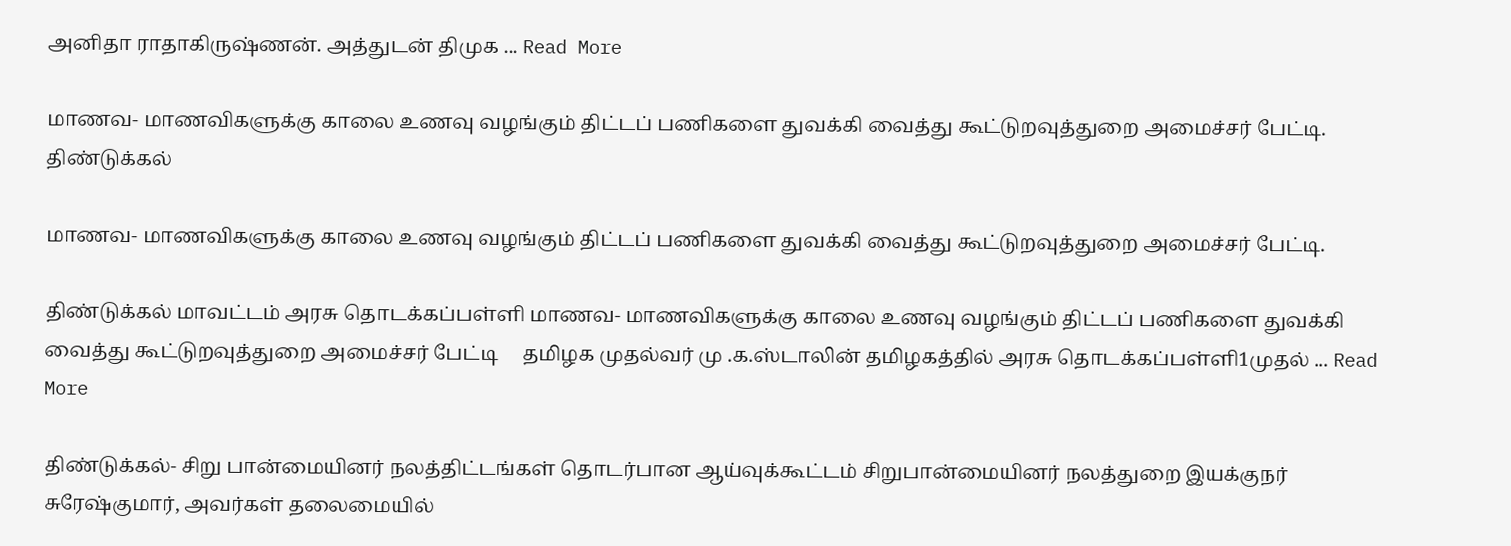அனிதா ராதாகிருஷ்ணன். அத்துடன் திமுக ... Read More

மாணவ- மாணவிகளுக்கு காலை உணவு வழங்கும் திட்டப் பணிகளை துவக்கி வைத்து கூட்டுறவுத்துறை அமைச்சர் பேட்டி.
திண்டுக்கல்

மாணவ- மாணவிகளுக்கு காலை உணவு வழங்கும் திட்டப் பணிகளை துவக்கி வைத்து கூட்டுறவுத்துறை அமைச்சர் பேட்டி.

திண்டுக்கல் மாவட்டம் அரசு தொடக்கப்பள்ளி மாணவ- மாணவிகளுக்கு காலை உணவு வழங்கும் திட்டப் பணிகளை துவக்கி வைத்து கூட்டுறவுத்துறை அமைச்சர் பேட்டி     தமிழக முதல்வர் மு .க.ஸ்டாலின் தமிழகத்தில் அரசு தொடக்கப்பள்ளி1முதல் ... Read More

திண்டுக்கல்- சிறு பான்மையினர் நலத்திட்டங்கள் தொடர்பான ஆய்வுக்கூட்டம் சிறுபான்மையினர் நலத்துறை இயக்குநர் சுரேஷ்குமார், அவர்கள் தலைமையில்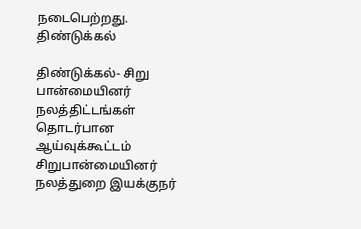நடைபெற்றது.
திண்டுக்கல்

திண்டுக்கல்- சிறு பான்மையினர் நலத்திட்டங்கள் தொடர்பான ஆய்வுக்கூட்டம் சிறுபான்மையினர் நலத்துறை இயக்குநர்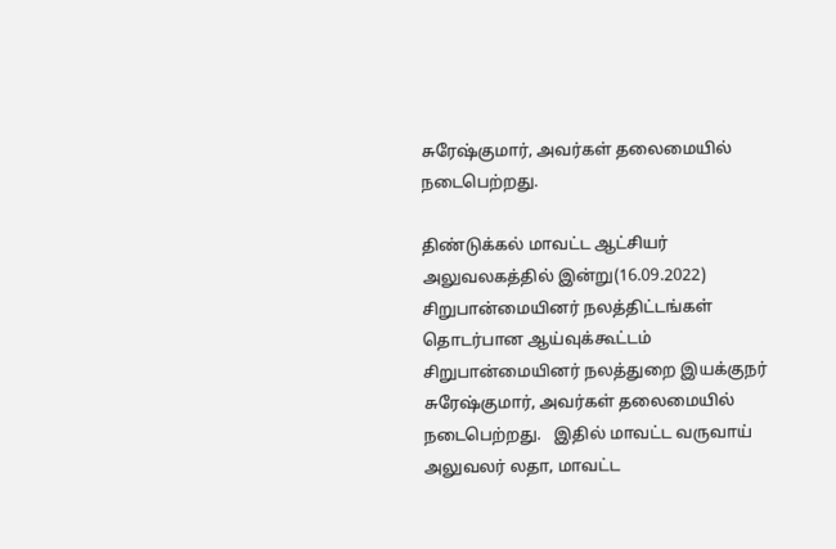சுரேஷ்குமார், அவர்கள் தலைமையில் நடைபெற்றது.

திண்டுக்கல் மாவட்ட ஆட்சியர் அலுவலகத்தில் இன்று(16.09.2022) சிறுபான்மையினர் நலத்திட்டங்கள் தொடர்பான ஆய்வுக்கூட்டம் சிறுபான்மையினர் நலத்துறை இயக்குநர் சுரேஷ்குமார், அவர்கள் தலைமையில் நடைபெற்றது.   இதில் மாவட்ட வருவாய் அலுவலர் லதா, மாவட்ட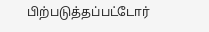பிற்படுத்தப்பட்டோர்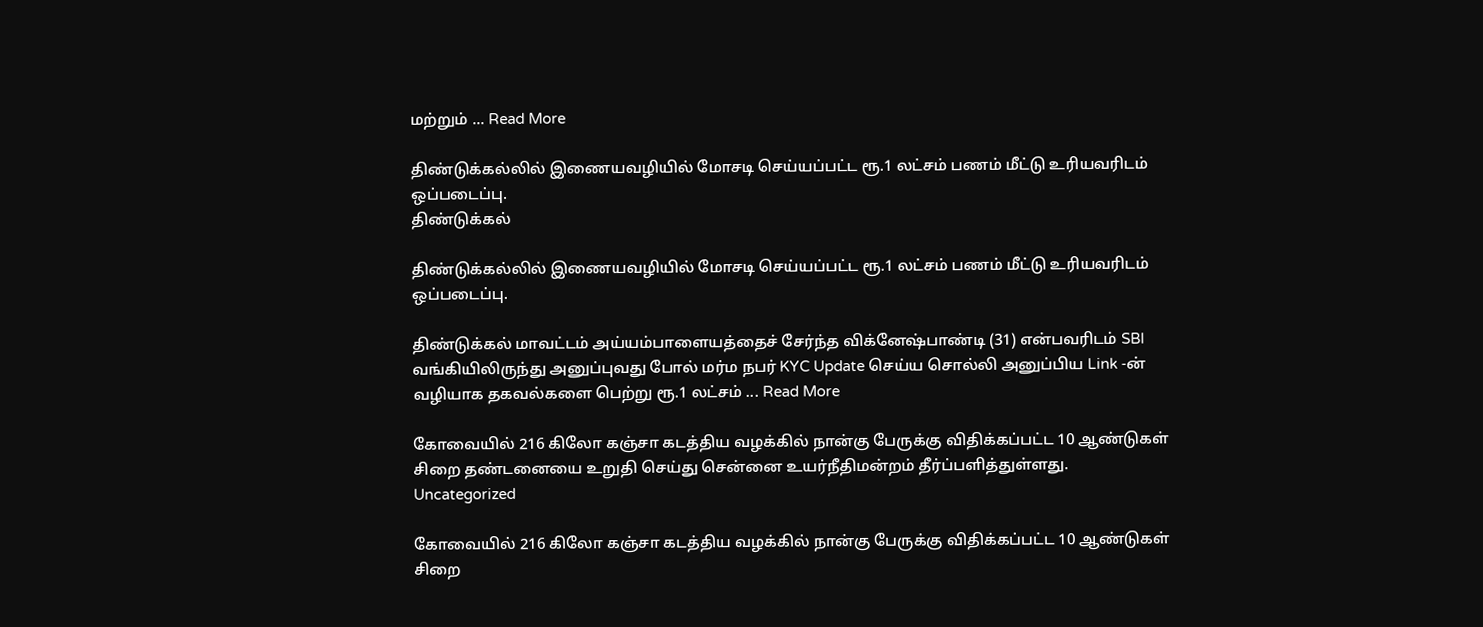மற்றும் ... Read More

திண்டுக்கல்லில் இணையவழியில் மோசடி செய்யப்பட்ட ரூ.1 லட்சம் பணம் மீட்டு உரியவரிடம் ஒப்படைப்பு.
திண்டுக்கல்

திண்டுக்கல்லில் இணையவழியில் மோசடி செய்யப்பட்ட ரூ.1 லட்சம் பணம் மீட்டு உரியவரிடம் ஒப்படைப்பு.

திண்டுக்கல் மாவட்டம் அய்யம்பாளையத்தைச் சேர்ந்த விக்னேஷ்பாண்டி (31) என்பவரிடம் SBI வங்கியிலிருந்து அனுப்புவது போல் மர்ம நபர் KYC Update செய்ய சொல்லி அனுப்பிய Link -ன் வழியாக தகவல்களை பெற்று ரூ.1 லட்சம் ... Read More

கோவையில் 216 கிலோ கஞ்சா கடத்திய வழக்கில் நான்கு பேருக்கு விதிக்கப்பட்ட 10 ஆண்டுகள் சிறை தண்டனையை உறுதி செய்து சென்னை உயர்நீதிமன்றம் தீர்ப்பளித்துள்ளது.
Uncategorized

கோவையில் 216 கிலோ கஞ்சா கடத்திய வழக்கில் நான்கு பேருக்கு விதிக்கப்பட்ட 10 ஆண்டுகள் சிறை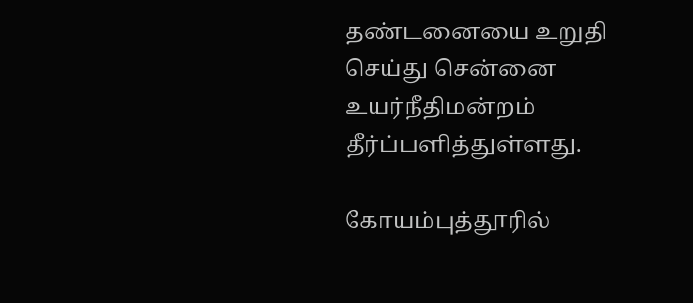தண்டனையை உறுதி செய்து சென்னை உயர்நீதிமன்றம் தீர்ப்பளித்துள்ளது.

கோயம்புத்தூரில்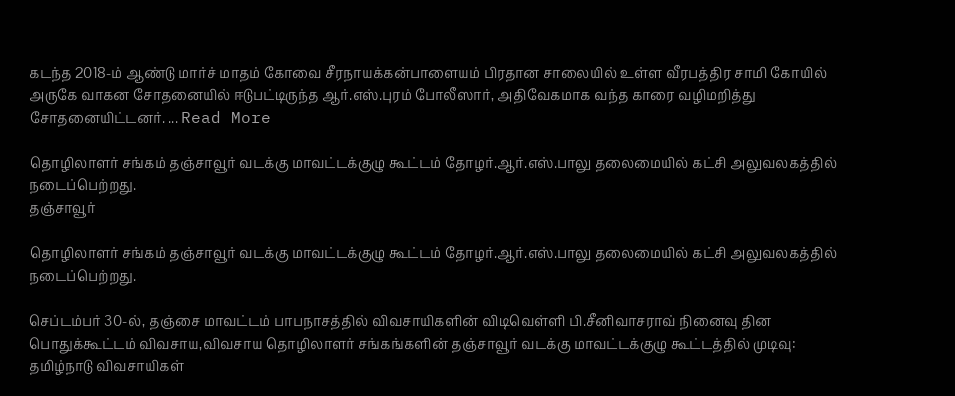கடந்த 2018-ம் ஆண்டு மார்ச் மாதம் கோவை சீரநாயக்கன்பாளையம் பிரதான சாலையில் உள்ள வீரபத்திர சாமி கோயில் அருகே வாகன சோதனையில் ஈடுபட்டிருந்த ஆர்.எஸ்.புரம் போலீஸார், அதிவேகமாக வந்த காரை வழிமறித்து சோதனையிட்டனர். ... Read More

தொழிலாளர் சங்கம் தஞ்சாவூர் வடக்கு மாவட்டக்குழு கூட்டம் தோழர்.ஆர்.எஸ்.பாலு தலைமையில் கட்சி அலுவலகத்தில் நடைப்பெற்றது.
தஞ்சாவூர்

தொழிலாளர் சங்கம் தஞ்சாவூர் வடக்கு மாவட்டக்குழு கூட்டம் தோழர்.ஆர்.எஸ்.பாலு தலைமையில் கட்சி அலுவலகத்தில் நடைப்பெற்றது.

செப்டம்பர் 30-ல், தஞ்சை மாவட்டம் பாபநாசத்தில் விவசாயிகளின் விடிவெள்ளி பி.சீனிவாசராவ் நினைவு தின பொதுக்கூட்டம் விவசாய,விவசாய தொழிலாளர் சங்கங்களின் தஞ்சாவூர் வடக்கு மாவட்டக்குழு கூட்டத்தில் முடிவு:     தமிழ்நாடு விவசாயிகள்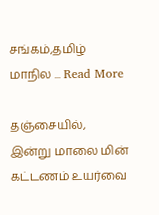சங்கம்,தமிழ் மாநில ... Read More

தஞ்சையில், இன்று மாலை மின் கட்டணம் உயர்வை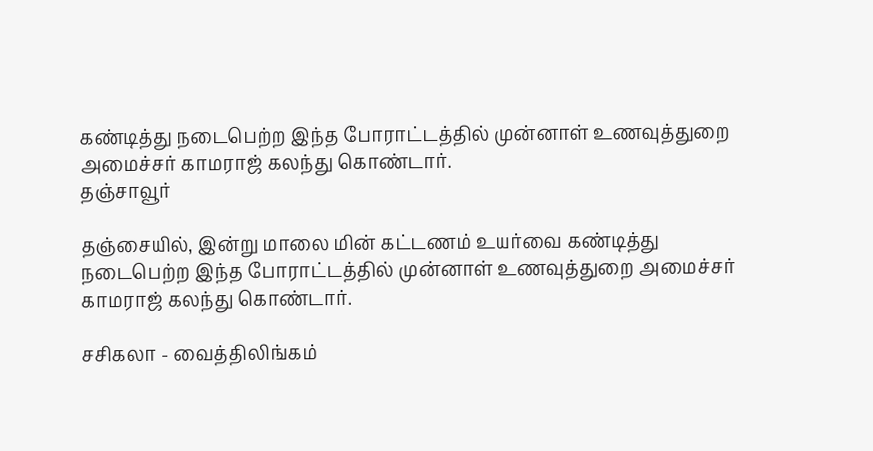கண்டித்து நடைபெற்ற இந்த போராட்டத்தில் முன்னாள் உணவுத்துறை அமைச்சர் காமராஜ் கலந்து கொண்டார்.
தஞ்சாவூர்

தஞ்சையில், இன்று மாலை மின் கட்டணம் உயர்வை கண்டித்து நடைபெற்ற இந்த போராட்டத்தில் முன்னாள் உணவுத்துறை அமைச்சர் காமராஜ் கலந்து கொண்டார்.

சசிகலா - வைத்திலிங்கம்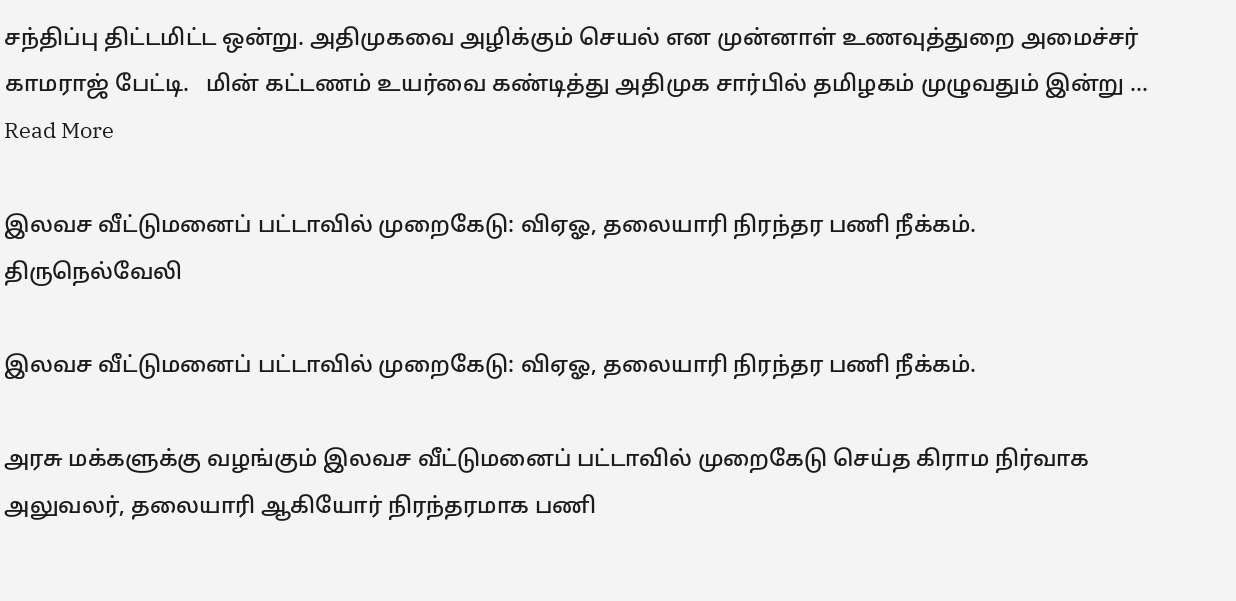சந்திப்பு திட்டமிட்ட ஒன்று. அதிமுகவை அழிக்கும் செயல் என முன்னாள் உணவுத்துறை அமைச்சர் காமராஜ் பேட்டி.   மின் கட்டணம் உயர்வை கண்டித்து அதிமுக சார்பில் தமிழகம் முழுவதும் இன்று ... Read More

இலவச வீட்டுமனைப் பட்டாவில் முறைகேடு: விஏஓ, தலையாரி நிரந்தர பணி நீக்கம்.
திருநெல்வேலி

இலவச வீட்டுமனைப் பட்டாவில் முறைகேடு: விஏஓ, தலையாரி நிரந்தர பணி நீக்கம்.

அரசு மக்களுக்கு வழங்கும் இலவச வீட்டுமனைப் பட்டாவில் முறைகேடு செய்த கிராம நிர்வாக அலுவலர், தலையாரி ஆகியோர் நிரந்தரமாக பணி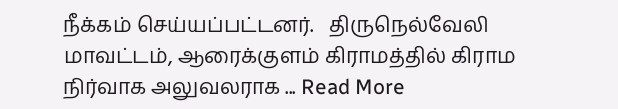நீக்கம் செய்யப்பட்டனர்.   திருநெல்வேலி மாவட்டம், ஆரைக்குளம் கிராமத்தில் கிராம நிர்வாக அலுவலராக ... Read More